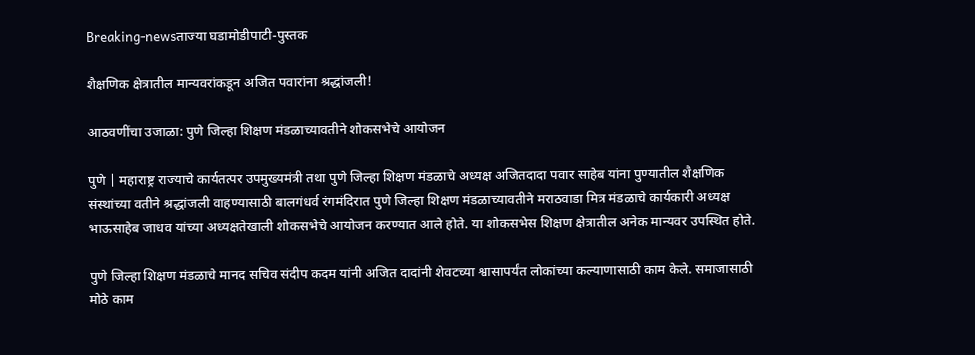Breaking-newsताज्या घडामोडीपाटी-पुस्तक

शैक्षणिक क्षेत्रातील मान्यवरांकडून अजित पवारांना श्रद्धांजली!

आठवणींचा उजाळा: पुणे जिल्हा शिक्षण मंडळाच्यावतीने शोकसभेचे आयोजन

पुणे | महाराष्ट्र राज्याचे कार्यतत्पर उपमुख्यमंत्री तथा पुणे जिल्हा शिक्षण मंडळाचे अध्यक्ष अजितदादा पवार साहेब यांना पुण्यातील शैक्षणिक संस्थांच्या वतीने श्रद्धांजली वाहण्यासाठी बालगंधर्व रंगमंदिरात पुणे जिल्हा शिक्षण मंडळाच्यावतीने मराठवाडा मित्र मंडळाचे कार्यकारी अध्यक्ष भाऊसाहेब जाधव यांच्या अध्यक्षतेखाली शोकसभेचे आयोजन करण्यात आले होते. या शोकसभेस शिक्षण क्षेत्रातील अनेक मान्यवर उपस्थित होते.

पुणे जिल्हा शिक्षण मंडळाचे मानद सचिव संदीप कदम यांनी अजित दादांनी शेवटच्या श्वासापर्यंत लोकांच्या कल्याणासाठी काम केले. समाजासाठी मोठे काम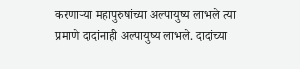करणाऱ्या महापुरुषांच्या अल्पायुष्य लाभले त्या प्रमाणे दादांनाही अल्पायुष्य लाभले. दादांच्या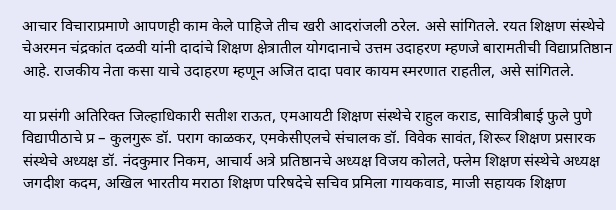आचार विचाराप्रमाणे आपणही काम केले पाहिजे तीच खरी आदरांजली ठरेल. असे सांगितले. रयत शिक्षण संस्थेचे चेअरमन चंद्रकांत दळवी यांनी दादांचे शिक्षण क्षेत्रातील योगदानाचे उत्तम उदाहरण म्हणजे बारामतीची विद्याप्रतिष्ठान आहे. राजकीय नेता कसा याचे उदाहरण म्हणून अजित दादा पवार कायम स्मरणात राहतील, असे सांगितले.

या प्रसंगी अतिरिक्त जिल्हाधिकारी सतीश राऊत, एमआयटी शिक्षण संस्थेचे राहुल कराड, सावित्रीबाई फुले पुणे विद्यापीठाचे प्र – कुलगुरू डॉ. पराग काळकर, एमकेसीएलचे संचालक डॉ. विवेक सावंत, शिरूर शिक्षण प्रसारक संस्थेचे अध्यक्ष डॉ. नंदकुमार निकम, आचार्य अत्रे प्रतिष्ठानचे अध्यक्ष विजय कोलते, फ्लेम शिक्षण संस्थेचे अध्यक्ष जगदीश कदम, अखिल भारतीय मराठा शिक्षण परिषदेचे सचिव प्रमिला गायकवाड, माजी सहायक शिक्षण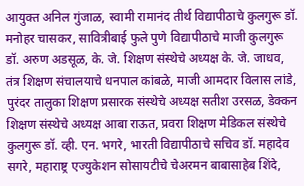आयुक्त अनिल गुंजाळ, स्वामी रामानंद तीर्थ विद्यापीठाचे कुलगुरू डॉ. मनोहर चासकर, सावित्रीबाई फुले पुणे विद्यापीठाचे माजी कुलगुरू डॉ. अरुण अडसूळ, के. जे. शिक्षण संस्थेचे अध्यक्ष के. जे. जाधव, तंत्र शिक्षण संचालयाचे धनपाल कांबळे, माजी आमदार विलास लांडे, पुरंदर तालुका शिक्षण प्रसारक संस्थेचे अध्यक्ष सतीश उरसळ, डेक्कन शिक्षण संस्थेचे अध्यक्ष आबा राऊत, प्रवरा शिक्षण मेडिकल संस्थेचे कुलगुरू डॉ. व्ही. एन. भगरे, भारती विद्यापीठाचे सचिव डॉ. महादेव सगरे, महाराष्ट्र एज्युकेशन सोसायटीचे चेअरमन बाबासाहेब शिंदे,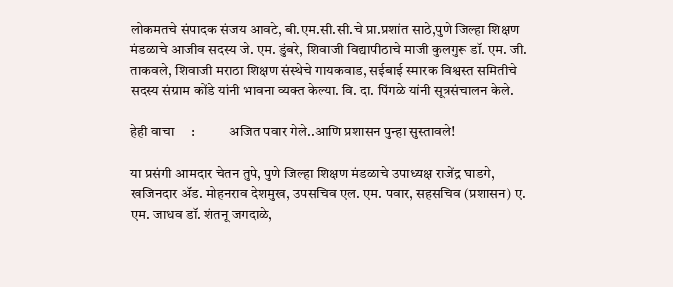लोकमतचे संपादक संजय आवटे, बी.एम.सी.सी.चे प्रा.प्रशांत साठे,पुणे जिल्हा शिक्षण मंडळाचे आजीव सदस्य जे. एम. डुंबरे, शिवाजी विद्यापीठाचे माजी कुलगुरू डॉ. एम. जी. ताकवले, शिवाजी मराठा शिक्षण संस्थेचे गायकवाड, सईबाई स्मारक विश्वस्त समितीचे सदस्य संग्राम कोंडे यांनी भावना व्यक्त केल्या. वि. दा. पिंगळे यांनी सूत्रसंचालन केले.

हेही वाचा     :            अजित पवार गेले..आणि प्रशासन पुन्हा सुस्तावले!

या प्रसंगी आमदार चेतन तुपे, पुणे जिल्हा शिक्षण मंडळाचे उपाध्यक्ष राजेंद्र घाडगे, खजिनदार ॲड. मोहनराव देशमुख, उपसचिव एल. एम. पवार, सहसचिव (प्रशासन) ए. एम. जाधव डॉ. शंतनू जगदाळे,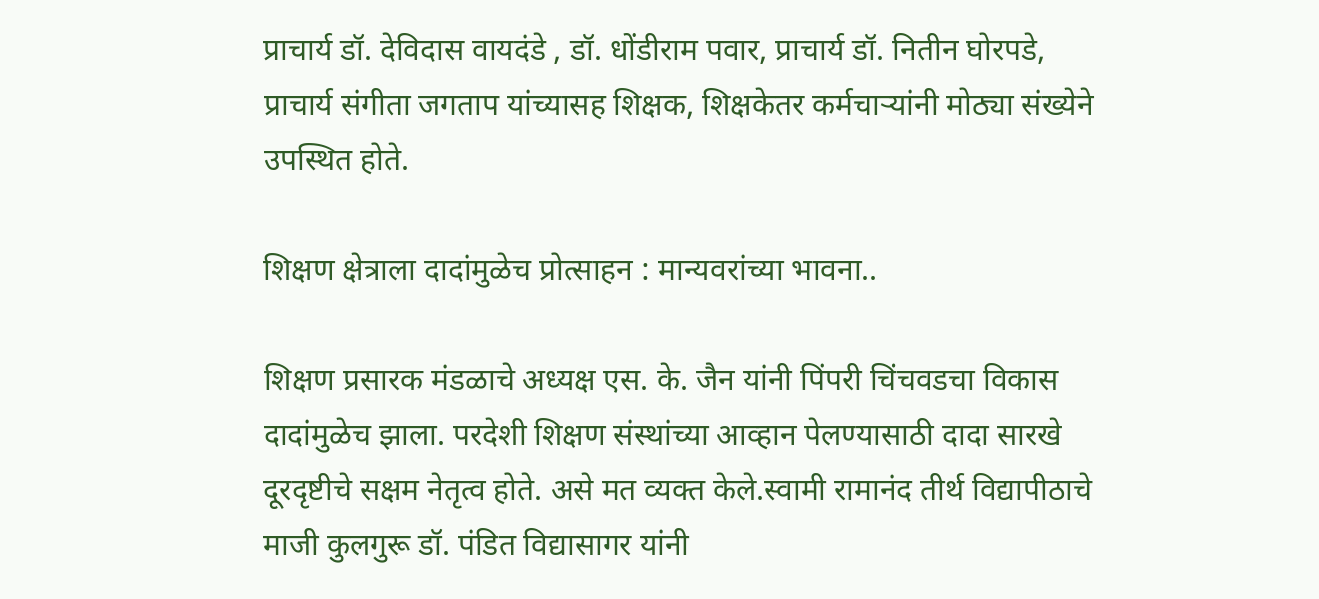प्राचार्य डॉ. देविदास वायदंडे , डॉ. धोंडीराम पवार, प्राचार्य डॉ. नितीन घोरपडे, प्राचार्य संगीता जगताप यांच्यासह शिक्षक, शिक्षकेतर कर्मचाऱ्यांनी मोठ्या संख्येने उपस्थित होते.

शिक्षण क्षेत्राला दादांमुळेच प्रोत्साहन : मान्यवरांच्या भावना..

शिक्षण प्रसारक मंडळाचे अध्यक्ष एस. के. जैन यांनी पिंपरी चिंचवडचा विकास दादांमुळेच झाला. परदेशी शिक्षण संस्थांच्या आव्हान पेलण्यासाठी दादा सारखे दूरदृष्टीचे सक्षम नेतृत्व होते. असे मत व्यक्त केले.स्वामी रामानंद तीर्थ विद्यापीठाचे माजी कुलगुरू डॉ. पंडित विद्यासागर यांनी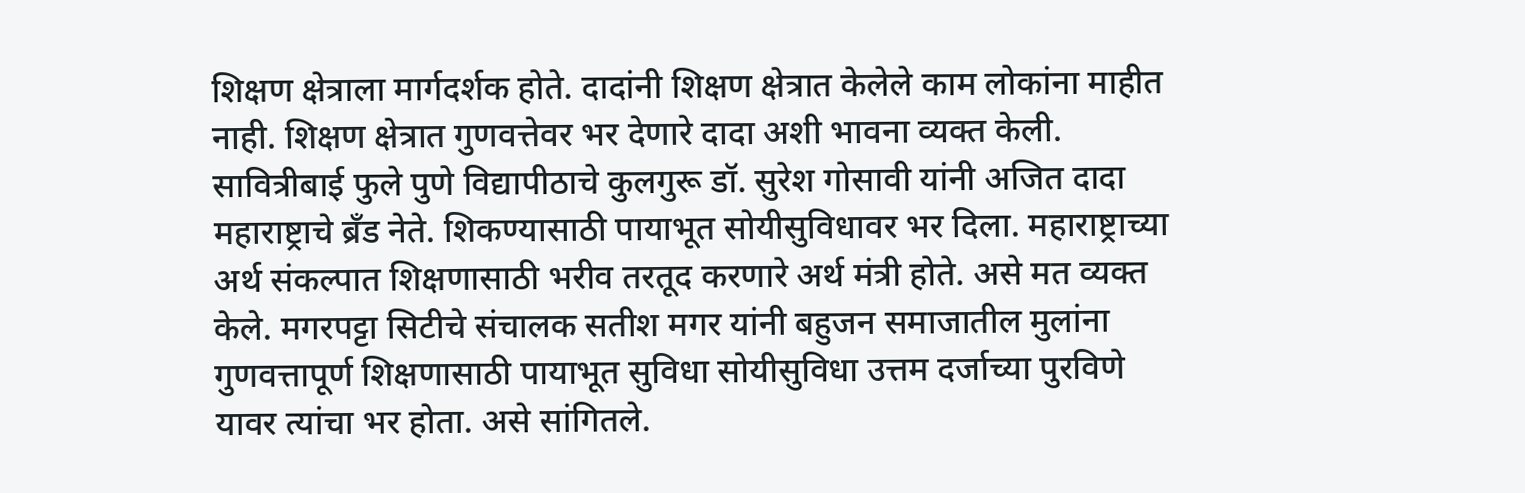शिक्षण क्षेत्राला मार्गदर्शक होते. दादांनी शिक्षण क्षेत्रात केलेले काम लोकांना माहीत नाही. शिक्षण क्षेत्रात गुणवत्तेवर भर देणारे दादा अशी भावना व्यक्त केली. सावित्रीबाई फुले पुणे विद्यापीठाचे कुलगुरू डॉ. सुरेश गोसावी यांनी अजित दादा महाराष्ट्राचे ब्रँड नेते. शिकण्यासाठी पायाभूत सोयीसुविधावर भर दिला. महाराष्ट्राच्या अर्थ संकल्पात शिक्षणासाठी भरीव तरतूद करणारे अर्थ मंत्री होते. असे मत व्यक्त केले. मगरपट्टा सिटीचे संचालक सतीश मगर यांनी बहुजन समाजातील मुलांना गुणवत्तापूर्ण शिक्षणासाठी पायाभूत सुविधा सोयीसुविधा उत्तम दर्जाच्या पुरविणे यावर त्यांचा भर होता. असे सांगितले.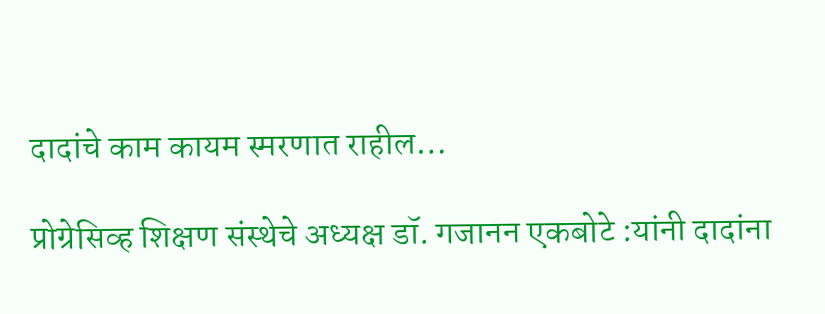दादांचे काम कायम स्मरणात राहील…

प्रोग्रेसिव्ह शिक्षण संस्थेचे अध्यक्ष डॉ. गजानन एकबोटे :यांनी दादांना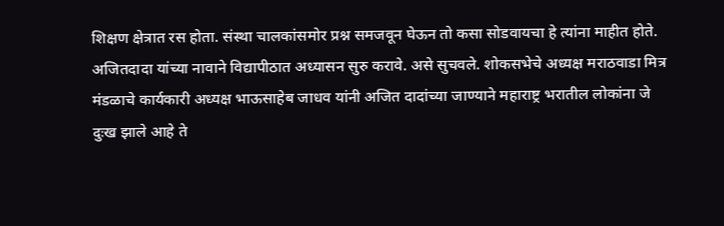शिक्षण क्षेत्रात रस होता. संस्था चालकांसमोर प्रश्न समजवून घेऊन तो कसा सोडवायचा हे त्यांना माहीत होते. अजितदादा यांच्या नावाने विद्यापीठात अध्यासन सुरु करावे. असे सुचवले. शोकसभेचे अध्यक्ष मराठवाडा मित्र मंडळाचे कार्यकारी अध्यक्ष भाऊसाहेब जाधव यांनी अजित दादांच्या जाण्याने महाराष्ट्र भरातील लोकांना जे दुःख झाले आहे ते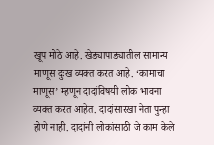खूप मोठे आहे. खेड्यापाड्यातील सामान्य माणूस दुःख व्यक्त करत आहे. ‘कामाचा माणूस’ म्हणून दादांविषयी लोक भावना व्यक्त करत आहेत. दादांसारखा नेता पुन्हा होणे नाही. दादांनी लोकांसाठी जे काम केले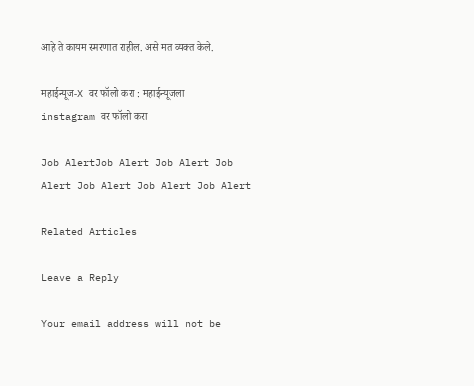आहे ते कायम स्मरणात राहील. असे मत व्यक्त केले.

महाईन्यूज-X वर फॉलो करा : महाईन्यूजला instagram वर फॉलो करा

Job AlertJob Alert Job Alert Job Alert Job Alert Job Alert Job Alert

Related Articles

Leave a Reply

Your email address will not be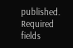published. Required fields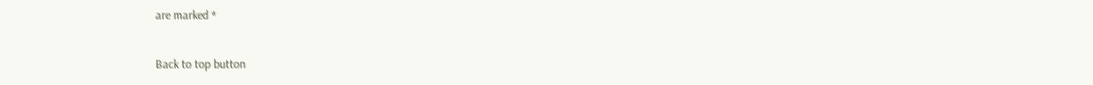are marked *

Back to top button